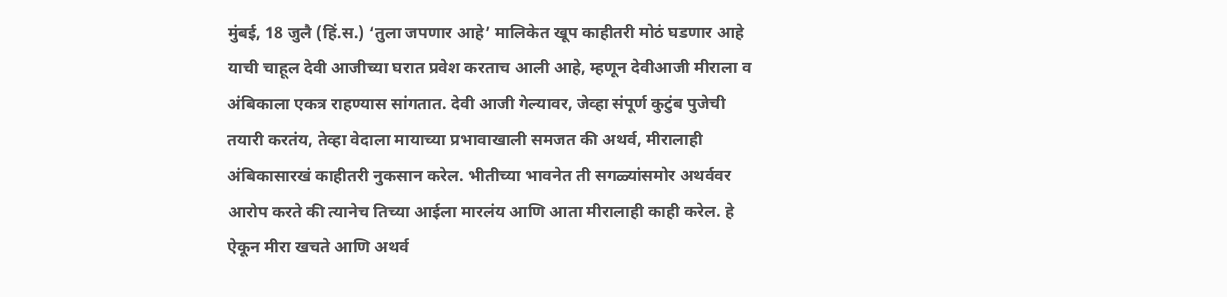मुंबई, 18 जुलै (हिं.स.) ‘तुला जपणार आहे’ मालिकेत खूप काहीतरी मोठं घडणार आहे याची चाहूल देवी आजीच्या घरात प्रवेश करताच आली आहे, म्हणून देवीआजी मीराला व अंबिकाला एकत्र राहण्यास सांगतात. देवी आजी गेल्यावर, जेव्हा संपूर्ण कुटुंब पुजेची तयारी करतंय, तेव्हा वेदाला मायाच्या प्रभावाखाली समजत की अथर्व, मीरालाही अंबिकासारखं काहीतरी नुकसान करेल. भीतीच्या भावनेत ती सगळ्यांसमोर अथर्ववर आरोप करते की त्यानेच तिच्या आईला मारलंय आणि आता मीरालाही काही करेल. हे ऐकून मीरा खचते आणि अथर्व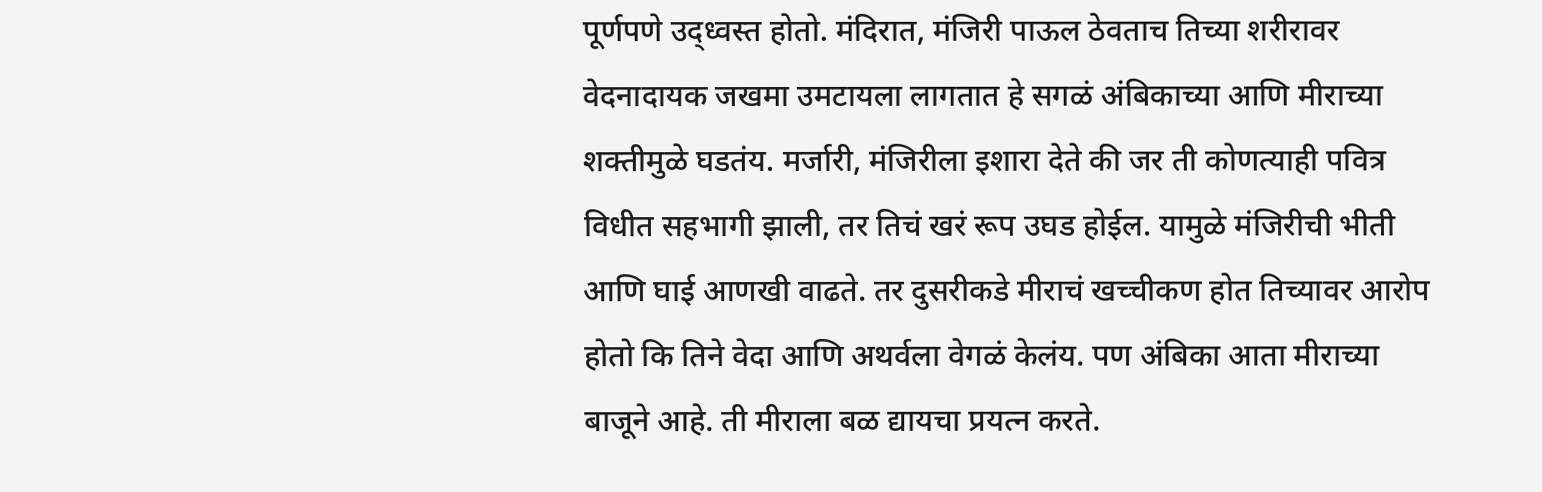पूर्णपणे उद्ध्वस्त होतो. मंदिरात, मंजिरी पाऊल ठेवताच तिच्या शरीरावर वेदनादायक जखमा उमटायला लागतात हे सगळं अंबिकाच्या आणि मीराच्या शक्तीमुळे घडतंय. मर्जारी, मंजिरीला इशारा देते की जर ती कोणत्याही पवित्र विधीत सहभागी झाली, तर तिचं खरं रूप उघड होईल. यामुळे मंजिरीची भीती आणि घाई आणखी वाढते. तर दुसरीकडे मीराचं खच्चीकण होत तिच्यावर आरोप होतो कि तिने वेदा आणि अथर्वला वेगळं केलंय. पण अंबिका आता मीराच्या बाजूने आहे. ती मीराला बळ द्यायचा प्रयत्न करते.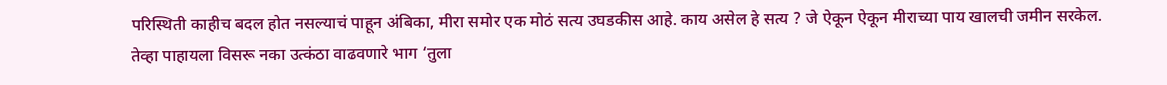परिस्थिती काहीच बदल होत नसल्याचं पाहून अंबिका, मीरा समोर एक मोठं सत्य उघडकीस आहे. काय असेल हे सत्य ? जे ऐकून ऐकून मीराच्या पाय खालची जमीन सरकेल.
तेव्हा पाहायला विसरू नका उत्कंठा वाढवणारे भाग ‘तुला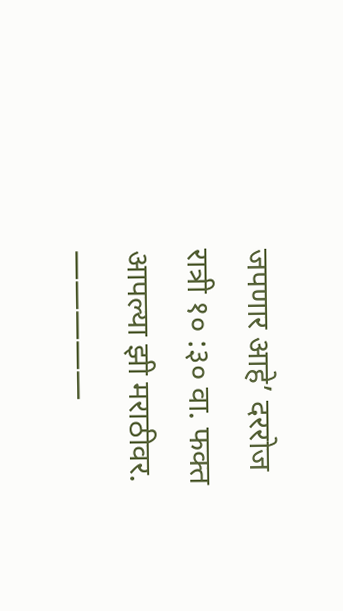जपणार आहे’ दररोज रात्री १० :३० वा. फक्त आपल्या झी मराठीवर. —————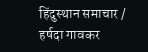हिंदुस्थान समाचार / हर्षदा गावकर